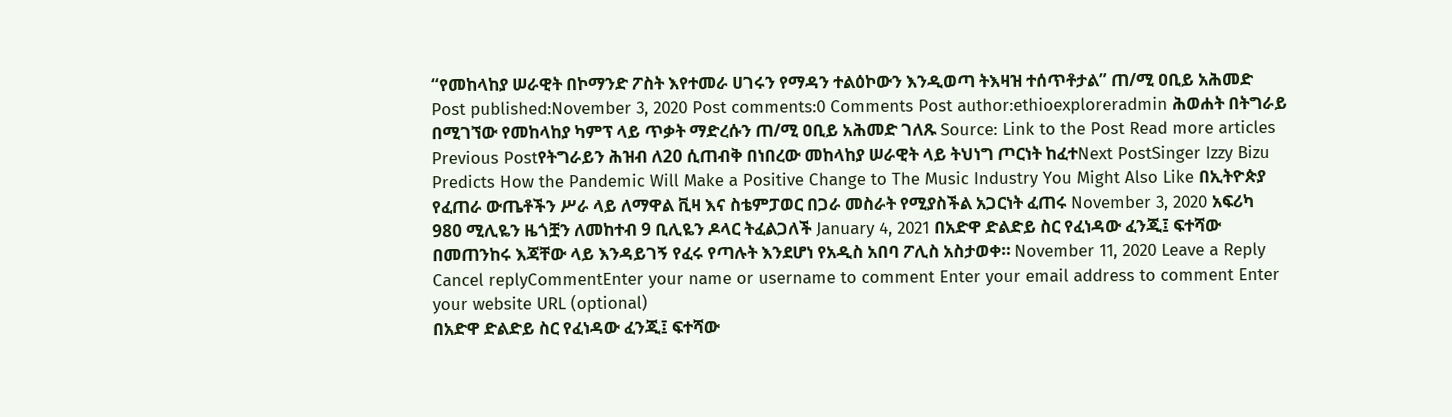“የመከላከያ ሠራዊት በኮማንድ ፖስት እየተመራ ሀገሩን የማዳን ተልዕኮውን እንዲወጣ ትእዛዝ ተሰጥቶታል” ጠ/ሚ ዐቢይ አሕመድ Post published:November 3, 2020 Post comments:0 Comments Post author:ethioexploreradmin ሕወሐት በትግራይ በሚገኘው የመከላከያ ካምፕ ላይ ጥቃት ማድረሱን ጠ/ሚ ዐቢይ አሕመድ ገለጹ Source: Link to the Post Read more articles Previous Postየትግራይን ሕዝብ ለ20 ሲጠብቅ በነበረው መከላከያ ሠራዊት ላይ ትህነግ ጦርነት ከፈተNext PostSinger Izzy Bizu Predicts How the Pandemic Will Make a Positive Change to The Music Industry You Might Also Like በኢትዮጵያ የፈጠራ ውጤቶችን ሥራ ላይ ለማዋል ቪዛ እና ስቴምፓወር በጋራ መስራት የሚያስችል አጋርነት ፈጠሩ November 3, 2020 አፍሪካ 980 ሚሊዬን ዜጎቿን ለመከተብ 9 ቢሊዬን ዶላር ትፈልጋለች January 4, 2021 በአድዋ ድልድይ ስር የፈነዳው ፈንጂ፤ ፍተሻው በመጠንከሩ እጃቸው ላይ እንዳይገኝ የፈሩ የጣሉት እንደሆነ የአዲስ አበባ ፖሊስ አስታወቀ። November 11, 2020 Leave a Reply Cancel replyCommentEnter your name or username to comment Enter your email address to comment Enter your website URL (optional)
በአድዋ ድልድይ ስር የፈነዳው ፈንጂ፤ ፍተሻው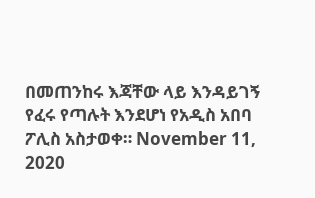በመጠንከሩ እጃቸው ላይ እንዳይገኝ የፈሩ የጣሉት እንደሆነ የአዲስ አበባ ፖሊስ አስታወቀ። November 11, 2020